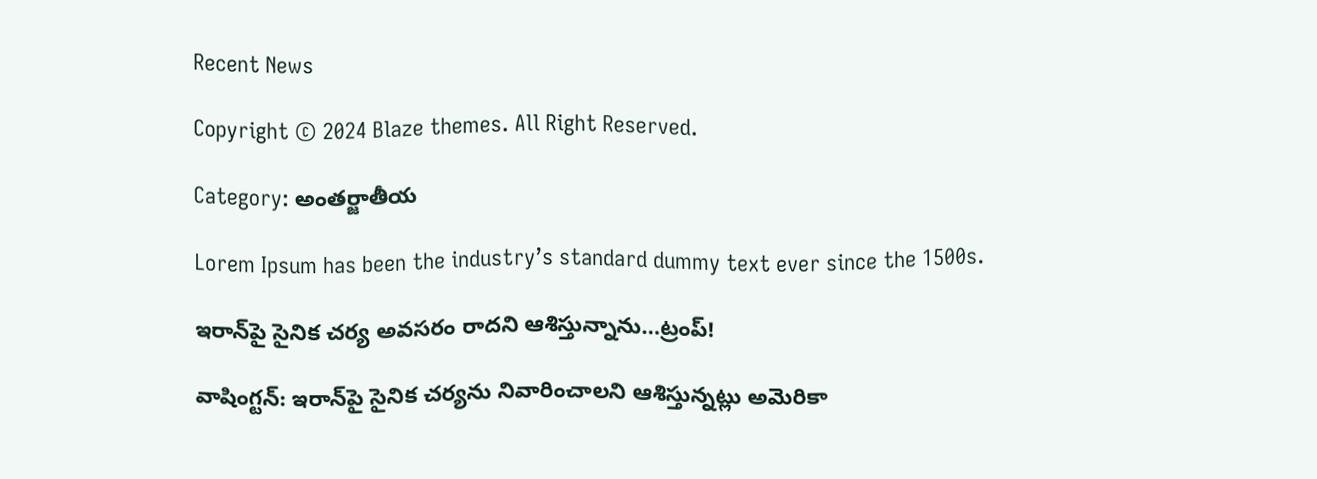Recent News

Copyright © 2024 Blaze themes. All Right Reserved.

Category: అంతర్జాతీయ

Lorem Ipsum has been the industry’s standard dummy text ever since the 1500s.

ఇరాన్‌పై సైనిక చర్య అవసరం రాదని ఆశిస్తున్నాను…ట్రంప్!

వాషింగ్టన్‌: ఇరాన్‌పై సైనిక చర్యను నివారించాలని ఆశిస్తున్నట్లు అమెరికా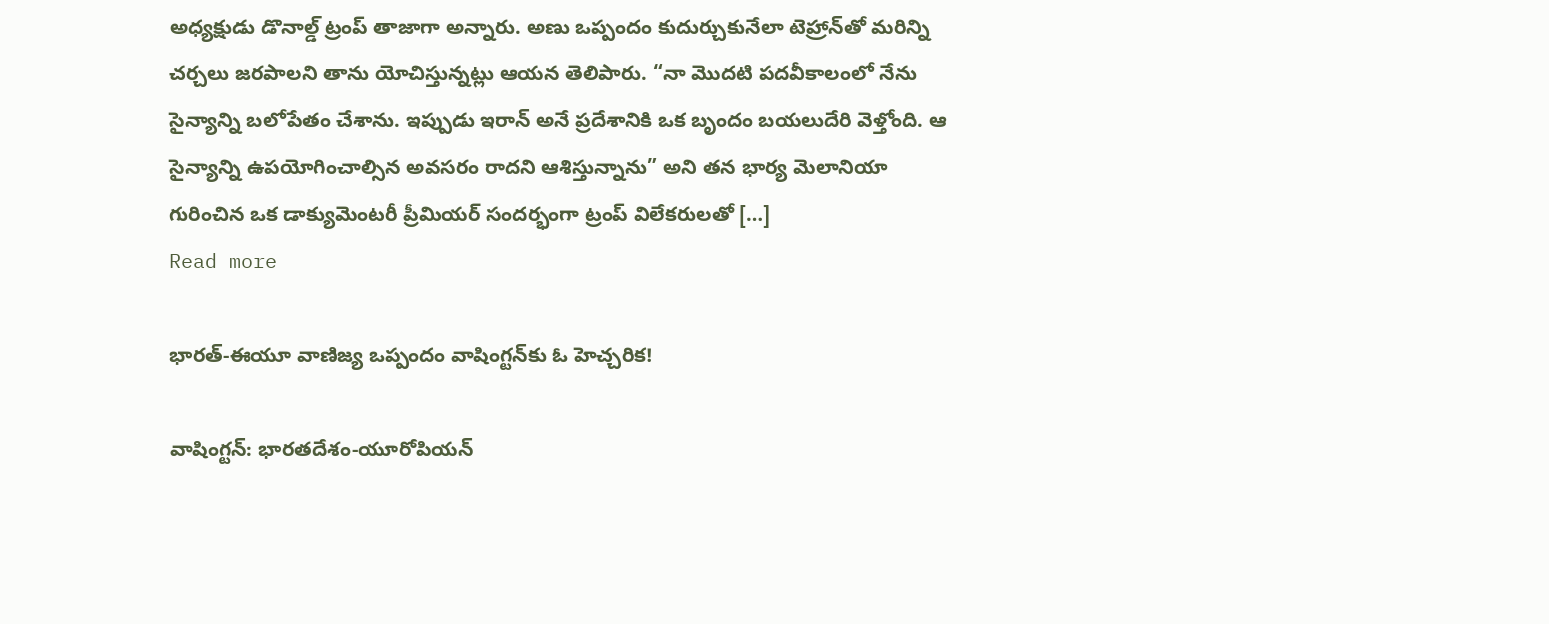అధ్యక్షుడు డొనాల్డ్ ట్రంప్ తాజాగా అన్నారు. అణు ఒప్పందం కుదుర్చుకునేలా టెహ్రాన్‌తో మరిన్ని చర్చలు జరపాలని తాను యోచిస్తున్నట్లు ఆయన తెలిపారు. “నా మొదటి పదవీకాలంలో నేను సైన్యాన్ని బలోపేతం చేశాను. ఇప్పుడు ఇరాన్ అనే ప్రదేశానికి ఒక బృందం బయలుదేరి వెళ్తోంది. ఆ సైన్యాన్ని ఉపయోగించాల్సిన అవసరం రాదని ఆశిస్తున్నాను” అని తన భార్య మెలానియా గురించిన ఒక డాక్యుమెంటరీ ప్రీమియర్ సందర్భంగా ట్రంప్ విలేకరులతో […]
Read more

భారత్‌-ఈయూ వాణిజ్య ఒప్పందం వాషింగ్టన్‌కు ఓ హెచ్చరిక!

వాషింగ్టన్: భారతదేశం-యూరోపియన్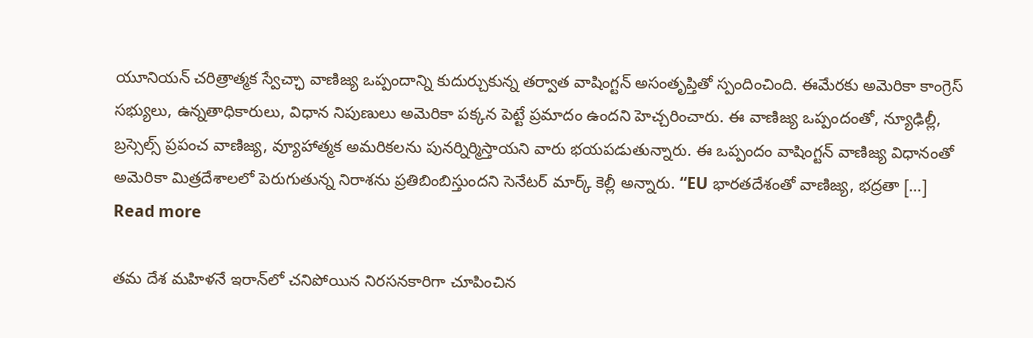యూనియన్ చరిత్రాత్మక స్వేచ్ఛా వాణిజ్య ఒప్పందాన్ని కుదుర్చుకున్న తర్వాత వాషింగ్టన్ అసంతృప్తితో స్పందించింది. ఈమేరకు అమెరికా కాంగ్రెస్‌ సభ్యులు, ఉన్నతాధికారులు, విధాన నిపుణులు అమెరికా పక్కన పెట్టే ప్రమాదం ఉందని హెచ్చరించారు. ఈ వాణిజ్య ఒప్పందంతో, న్యూఢిల్లీ, బ్రస్సెల్స్ ప్రపంచ వాణిజ్య, వ్యూహాత్మక అమరికలను పునర్నిర్మిస్తాయని వారు భయపడుతున్నారు. ఈ ఒప్పందం వాషింగ్టన్ వాణిజ్య విధానంతో అమెరికా మిత్రదేశాలలో పెరుగుతున్న నిరాశను ప్రతిబింబిస్తుందని సెనేటర్ మార్క్ కెల్లీ అన్నారు. “EU భారతదేశంతో వాణిజ్య, భద్రతా […]
Read more

తమ దేశ మహిళనే ఇరాన్‌లో చనిపోయిన నిరసనకారిగా చూపించిన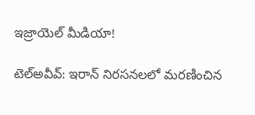ఇజ్రాయెల్‌ మీడియా!

టెల్‌అవీవ్‌: ఇరాన్ నిరసనలలో మరణించిన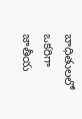బాధితులలో ఒకరిగా జాతీయ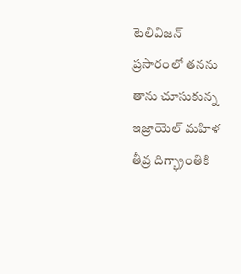టెలివిజన్ ప్రసారంలో తనను తాను చూసుకున్న ఇజ్రాయెల్ మహిళ తీవ్ర దిగ్భ్రాంతికి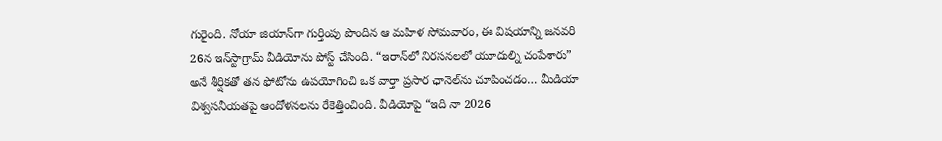గురైంది. నోయా జియాన్‌గా గుర్తింపు పొందిన ఆ మహిళ సోమవారం, ఈ విషయాన్ని జనవరి 26న ఇన్‌స్టాగ్రామ్ వీడియోను పోస్ట్ చేసింది. “ఇరాన్‌లో నిరసనలలో యూదుల్ని చంపేశారు” అనే శీర్షికతో తన ఫోటోను ఉపయోగించి ఒక వార్తా ప్రసార ఛానెల్‌ను చూపించడం… మీడియా విశ్వసనీయతపై ఆందోళనలను రేకెత్తించింది. వీడియోపై “ఇది నా 2026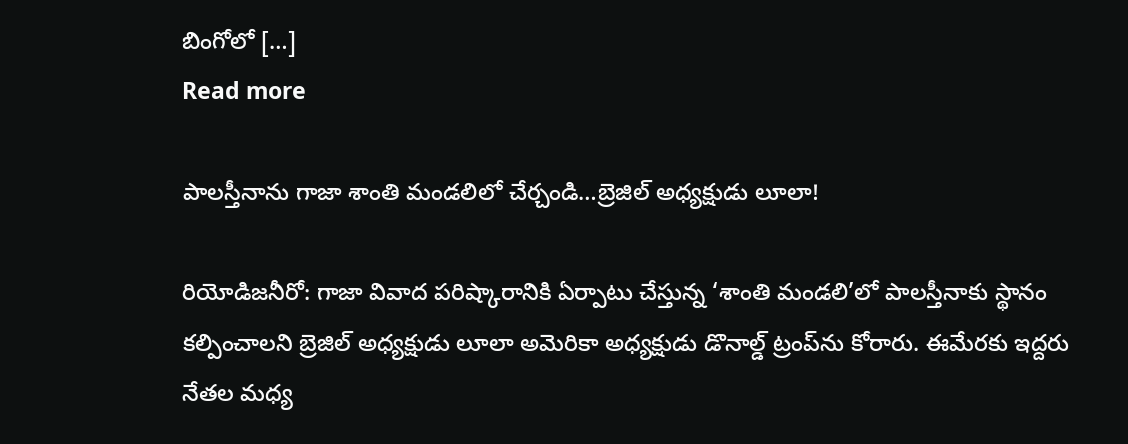బింగోలో […]
Read more

పాలస్తీనాను గాజా శాంతి మండలిలో చేర్చండి…బ్రెజిల్‌ అధ్యక్షుడు లూలా!

రియోడిజనీరో: గాజా వివాద పరిష్కారానికి ఏర్పాటు చేస్తున్న ‘శాంతి మండలి’లో పాలస్తీనాకు స్థానం కల్పించాలని బ్రెజిల్‌ అధ్యక్షుడు లూలా అమెరికా అధ్యక్షుడు డొనాల్డ్ ట్రంప్‌ను కోరారు. ఈమేరకు ఇద్దరు నేతల మధ్య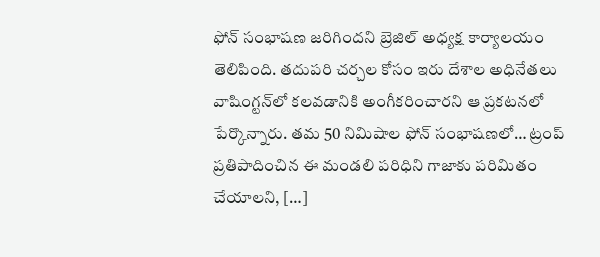ఫోన్‌ సంభాషణ జరిగిందని బ్రెజిల్‌ అధ్యక్ష కార్యాలయం తెలిపింది. తదుపరి చర్చల కోసం ఇరు దేశాల అధినేతలు వాషింగ్టన్‌లో కలవడానికి అంగీకరించారని ఆ ప్రకటనలో పేర్కొన్నారు. తమ 50 నిమిషాల ఫోన్‌ సంభాషణలో… ట్రంప్ ప్రతిపాదించిన ఈ మండలి పరిధిని గాజాకు పరిమితం చేయాలని, […]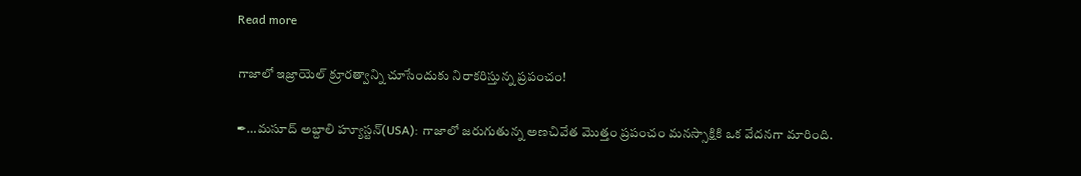Read more

గాజాలో ఇజ్రాయెల్‌ క్రూరత్వాన్ని చూసేందుకు నిరాకరిస్తున్న ప్రపంచం!

✒…మసూద్ అబ్దాలి హ్యూస్టన్(USA): గాజాలో జరుగుతున్న అణచివేత మొత్తం ప్రపంచం మనస్సాక్షికి ఒక వేదనగా మారింది.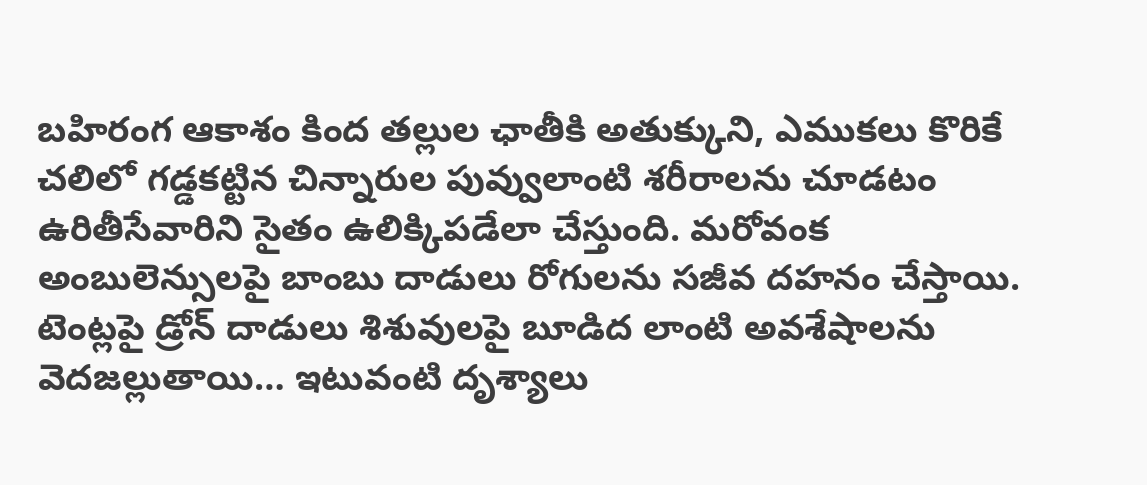బహిరంగ ఆకాశం కింద తల్లుల ఛాతీకి అతుక్కుని, ఎముకలు కొరికే చలిలో గడ్డకట్టిన చిన్నారుల పువ్వులాంటి శరీరాలను చూడటం ఉరితీసేవారిని సైతం ఉలిక్కిపడేలా చేస్తుంది. మరోవంక అంబులెన్సులపై బాంబు దాడులు రోగులను సజీవ దహనం చేస్తాయి. టెంట్లపై డ్రోన్ దాడులు శిశువులపై బూడిద లాంటి అవశేషాలను వెదజల్లుతాయి… ఇటువంటి దృశ్యాలు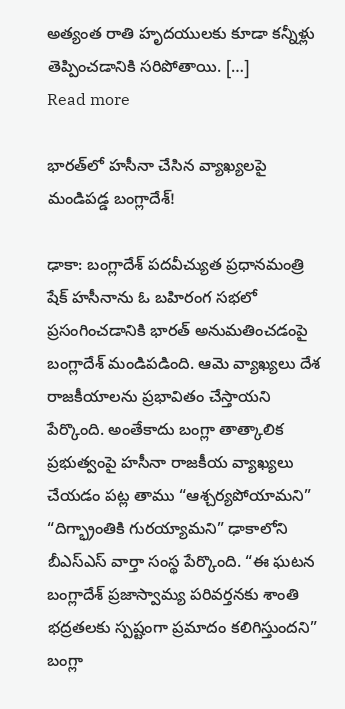అత్యంత రాతి హృదయులకు కూడా కన్నీళ్లు తెప్పించడానికి సరిపోతాయి. […]
Read more

భారత్‌లో హసీనా చేసిన వ్యాఖ్యలపై మండిపడ్డ బంగ్లాదేశ్‌!

ఢాకా: బంగ్లాదేశ్‌ పదవీచ్యుత ప్రధానమంత్రి షేక్ హసీనాను ఓ బహిరంగ సభలో ప్రసంగించడానికి భారత్‌ అనుమతించడంపై బంగ్లాదేశ్ మండిపడింది. ఆమె వ్యాఖ్యలు దేశ రాజకీయాలను ప్రభావితం చేస్తాయని పేర్కొంది. అంతేకాదు బంగ్లా తాత్కాలిక ప్రభుత్వంపై హసీనా రాజకీయ వ్యాఖ్యలు చేయడం పట్ల తాము “ఆశ్చర్యపోయామని” “దిగ్భ్రాంతికి గురయ్యామని” ఢాకాలోని బీఎస్ఎస్ వార్తా సంస్థ పేర్కొంది. “ఈ ఘటన బంగ్లాదేశ్ ప్రజాస్వామ్య పరివర్తనకు శాంతి భద్రతలకు స్పష్టంగా ప్రమాదం కలిగిస్తుందని” బంగ్లా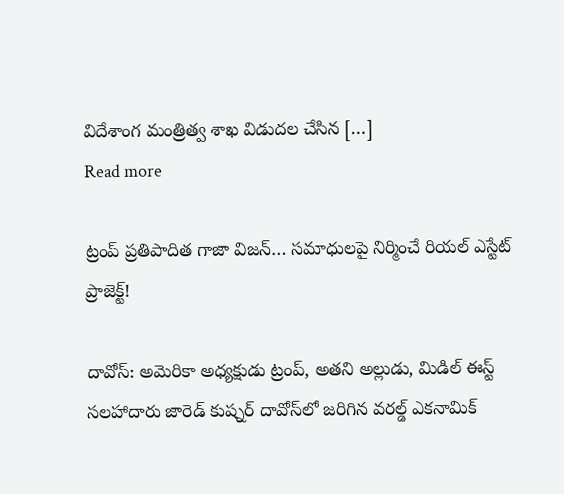విదేశాంగ మంత్రిత్వ శాఖ విడుదల చేసిన […]
Read more

ట్రంప్ ప్రతిపాదిత గాజా విజన్‌… సమాధులపై నిర్మించే రియల్ ఎస్టేట్ ప్రాజెక్ట్!

దావోస్: అమెరికా అధ్యక్షుడు ట్రంప్, అతని అల్లుడు, మిడిల్ ఈస్ట్ సలహాదారు జారెడ్ కుష్నర్ దావోస్‌లో జరిగిన వరల్డ్ ఎకనామిక్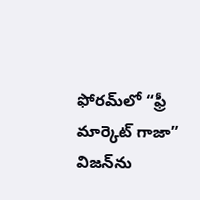ఫోరమ్‌లో “ఫ్రీ మార్కెట్ గాజా” విజన్‌ను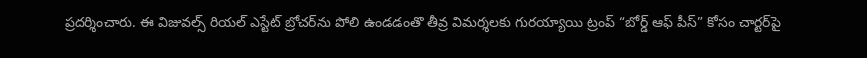ప్రదర్శించారు. ఈ విజువల్స్ రియల్ ఎస్టేట్ బ్రోచర్‌ను పోలి ఉండడంతొ తీవ్ర విమర్శలకు గురయ్యాయి ట్రంప్ “బోర్డ్ ఆఫ్ పీస్” కోసం చార్టర్‌పై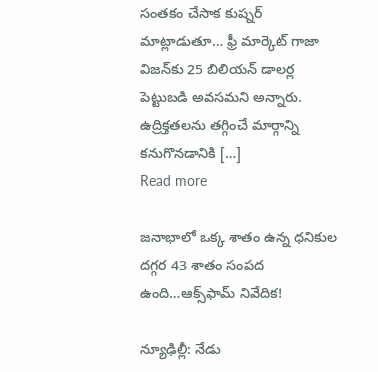సంతకం చేసాక కుష్నర్ మాట్లాడుతూ… ఫ్రీ మార్కెట్ గాజా విజన్‌కు 25 బిలియన్ డాలర్ల పెట్టుబడి అవసమని అన్నారు. ఉద్రిక్తతలను తగ్గించే మార్గాన్ని కనుగొనడానికి […]
Read more

జనాభాలో ఒక్క శాతం ఉన్న ధనికుల దగ్గర 43 శాతం సంపద ఉంది…ఆక్స్‌ఫామ్ నివేదిక!

న్యూఢిల్లీ: నేడు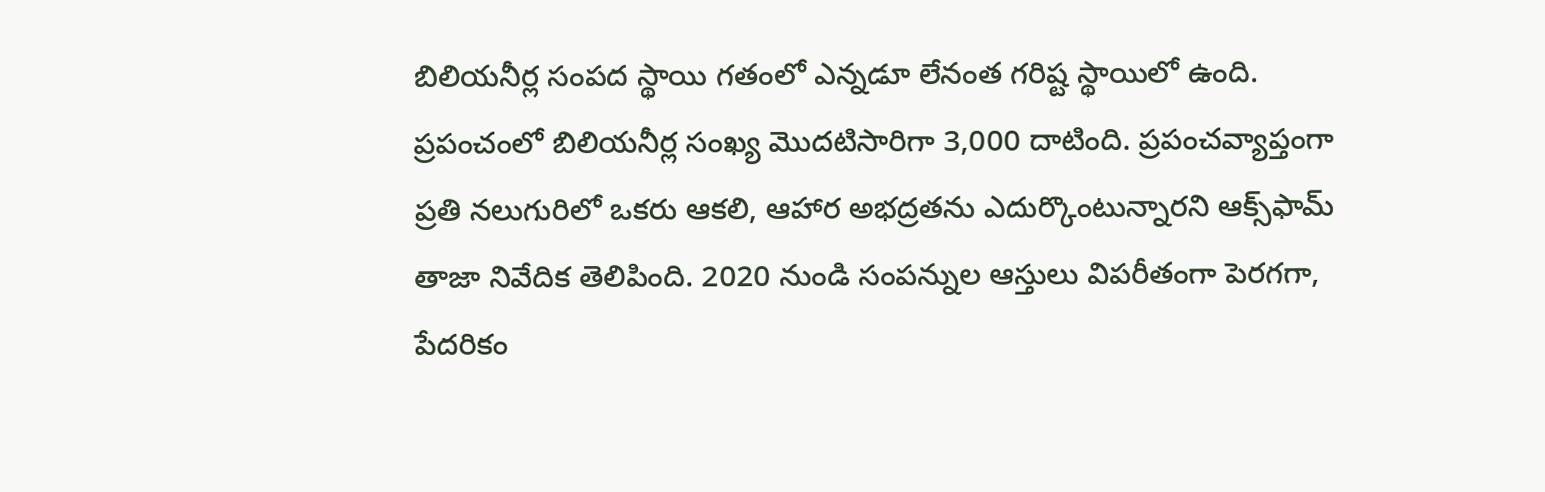బిలియనీర్ల సంపద స్థాయి గతంలో ఎన్నడూ లేనంత గరిష్ట స్థాయిలో ఉంది. ప్రపంచంలో బిలియనీర్ల సంఖ్య మొదటిసారిగా 3,000 దాటింది. ప్రపంచవ్యాప్తంగా ప్రతి నలుగురిలో ఒకరు ఆకలి, ఆహార అభద్రతను ఎదుర్కొంటున్నారని ఆక్స్‌ఫామ్‌ తాజా నివేదిక తెలిపింది. 2020 నుండి సంపన్నుల ఆస్తులు విపరీతంగా పెరగగా, పేదరికం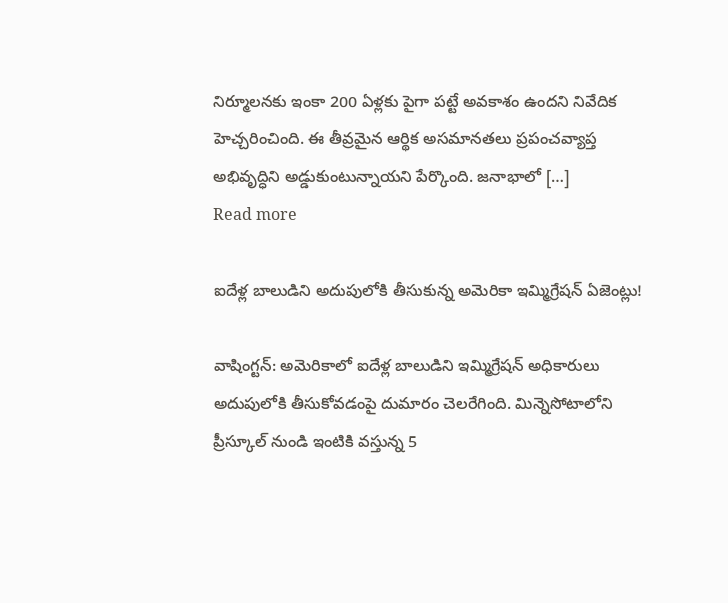నిర్మూలనకు ఇంకా 200 ఏళ్లకు పైగా పట్టే అవకాశం ఉందని నివేదిక హెచ్చరించింది. ఈ తీవ్రమైన ఆర్థిక అసమానతలు ప్రపంచవ్యాప్త అభివృద్ధిని అడ్డుకుంటున్నాయని పేర్కొంది. జనాభాలో […]
Read more

ఐదేళ్ల బాలుడిని అదుపులోకి తీసుకున్న అమెరికా ఇమ్మిగ్రేషన్ ఏజెంట్లు!

వాషింగ్టన్‌: అమెరికాలో ఐదేళ్ల బాలుడిని ఇమ్మిగ్రేషన్ అధికారులు అదుపులోకి తీసుకోవడంపై దుమారం చెలరేగింది. మిన్నెసోటాలోని ప్రీస్కూల్ నుండి ఇంటికి వస్తున్న 5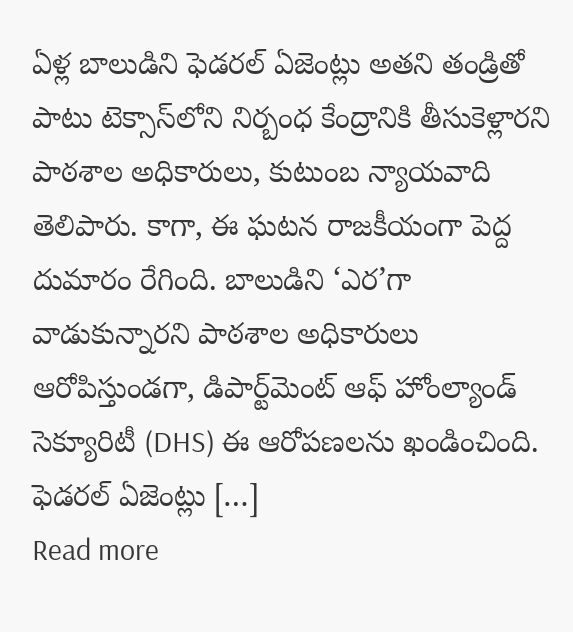ఏళ్ల బాలుడిని ఫెడరల్ ఏజెంట్లు అతని తండ్రితో పాటు టెక్సాస్‌లోని నిర్బంధ కేంద్రానికి తీసుకెళ్లారని పాఠశాల అధికారులు, కుటుంబ న్యాయవాది తెలిపారు. కాగా, ఈ ఘటన రాజకీయంగా పెద్ద దుమారం రేగింది. బాలుడిని ‘ఎర’గా వాడుకున్నారని పాఠశాల అధికారులు ఆరోపిస్తుండగా, డిపార్ట్‌మెంట్ ఆఫ్ హోంల్యాండ్ సెక్యూరిటీ (DHS) ఈ ఆరోపణలను ఖండించింది. ఫెడరల్ ఏజెంట్లు […]
Read more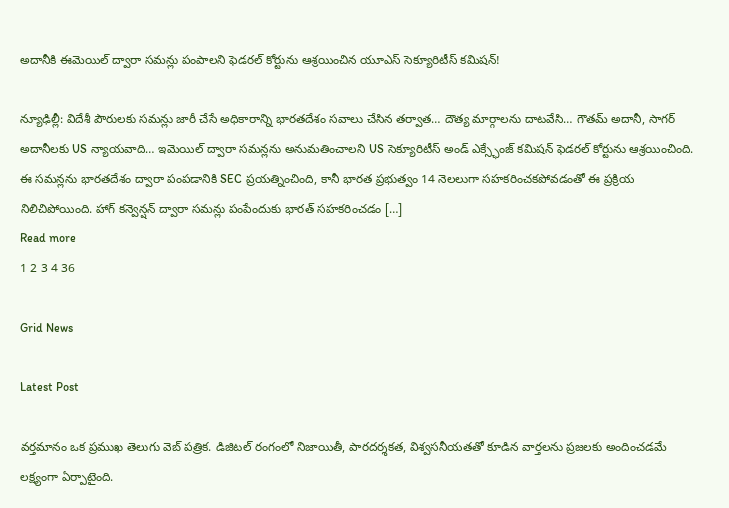అదానీకి ఈమెయిల్ ద్వారా సమన్లు పంపాలని ఫెడరల్ కోర్టును ఆశ్రయించిన యూఎస్‌ సెక్యూరిటీస్‌ కమిషన్‌!

న్యూఢిల్లీ: విదేశీ పౌరులకు సమన్లు జారీ చేసే అధికారాన్ని భారతదేశం సవాలు చేసిన తర్వాత… దౌత్య మార్గాలను దాటవేసి… గౌతమ్ అదానీ, సాగర్ అదానీలకు US న్యాయవాది… ఇమెయిల్ ద్వారా సమన్లను అనుమతించాలని US సెక్యూరిటీస్ అండ్ ఎక్స్ఛేంజ్ కమిషన్ ఫెడరల్ కోర్టును ఆశ్రయించింది. ఈ సమన్లను భారతదేశం ద్వారా పంపడానికి SEC ప్రయత్నించింది, కానీ భారత ప్రభుత్వం 14 నెలలుగా సహకరించకపోవడంతో ఈ ప్రక్రియ నిలిచిపోయింది. హాగ్ కన్వెన్షన్ ద్వారా సమన్లు పంపేందుకు భారత్ సహకరించడం […]
Read more
1 2 3 4 36

Grid News

Latest Post

వర్తమానం ఒక ప్రముఖ తెలుగు వెబ్ పత్రిక. డిజిటల్ రంగంలో నిజాయితీ, పారదర్శకత, విశ్వసనీయతతో కూడిన వార్తలను ప్రజలకు అందించడమే లక్ష్యంగా ఏర్పాటైంది.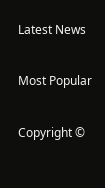Latest News

Most Popular

Copyright ©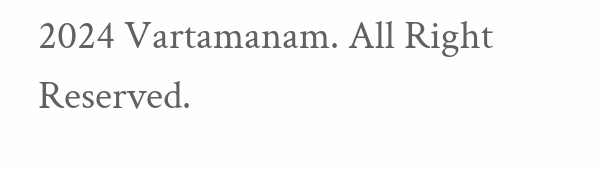2024 Vartamanam. All Right Reserved.